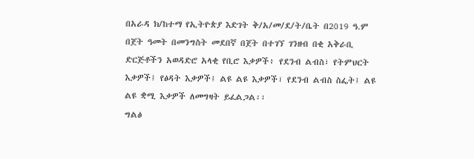በአራዳ ክ/ከተማ የኢትዮጵያ እድገት ቅ/አ/መ/ደ/ት/ቤት በ2019 ዓ.ም በጀት ዓመት በመንግስት መደበኛ በጀት በተገኘ ገንዘብ በቂ አቅራቢ ድርጅቶችን አወዳድሮ አላቂ የቢሮ እቃዎች፥ የደንብ ልብስ፣ የትምህርት እቃዎች፤ የፅዳት እቃዎች፤ ልዩ ልዩ እቃዎች፣ የደንብ ልብስ ስፌት፤ ልዩ ልዩ ቋሚ እቃዎች ለመግዛት ይፈልጋል፡፡
ግልፅ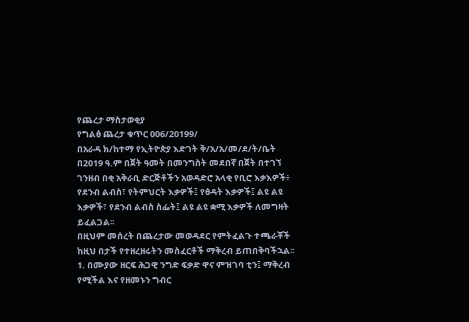የጨረታ ማስታወቂያ
የግልፅ ጨረታ ቁጥር 006/20199/
በአራዳ ክ/ከተማ የኢትዮጵያ እድገት ቅ/አ/አ/መ/ደ/ት/ቤት በ2019 ዓ.ም በጀት ዓመት በመንግስት መደበኛ በጀት በተገኘ ገንዘብ በቂ አቅራቢ ድርጅቶችን አወዳድሮ አላቂ የቢሮ እቃእዎች፥ የደንብ ልብስ፣ የትምህርት እቃዎች፤ የፅዳት እቃዎች፤ ልዩ ልዩ እቃዎች፣ የደንብ ልብስ ስፌት፤ ልዩ ልዩ ቋሚ እቃዎች ለመግዛት ይፈልጋል፡፡
በዚህም መሰረት በጨረታው መወዳደር የምትፈልጉ ተጫራቾች ከዚህ በታች የተዘረዘሩትን መስፈርቶች ማቅረብ ይጠበቅባችኋል፡፡
1. በሙያው ዘርፍ ሕጋዊ ንግድ ፍቃድ ዋና ምዝገባ ቲን፤ ማቅረብ የሚችል እና የዘመኑን ግብር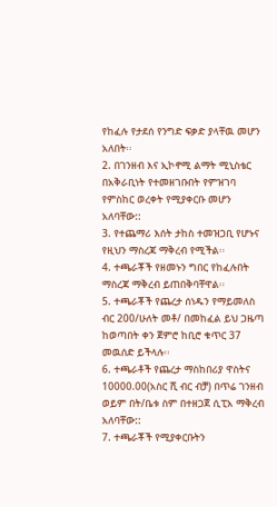የከፈሉ የታደሰ የንግድ ፍቃድ ያላቸዉ መሆን አለበት፡፡
2. በገንዘብ እና ኢኮኖሚ ልማት ሚኒስቴር በአቅራቢነት የተመዘገቡበት የምዝገባ የምስከር ወረቀት የሚያቀርቡ መሆን አለባቸው::
3. የተጨማሪ እሰት ታከስ ተመዝጋቢ የሆኑና የዚህን ማስረጃ ማቅረብ የሚችል፡፡
4. ተጫራቾች የዘመኑን ግበር የከፈሉበት ማስረጃ ማቅረብ ይጠበቅባቸዋል፡፡
5. ተጫራቾች የጨረታ ሰነዱን የማይመለስ ብር 200/ሁለት መቶ/ በመከፈል ይህ ጋዜጣ ከወጣበት ቀን ጀምሮ ከቢሮ ቁጥር 37 መዉሰድ ይችላሉ፡፡
6. ተጫራቶች የጨረታ ማስከበሪያ ዋስትና 10000.00(አስር ሺ ብር ብቻ) በጥሬ ገንዘብ ወይም በት/ቤቱ ስም በተዘጋጀ ሲፒአ ማቅረብ አለባቸው::
7. ተጫራቾች የሚያቀርቡትን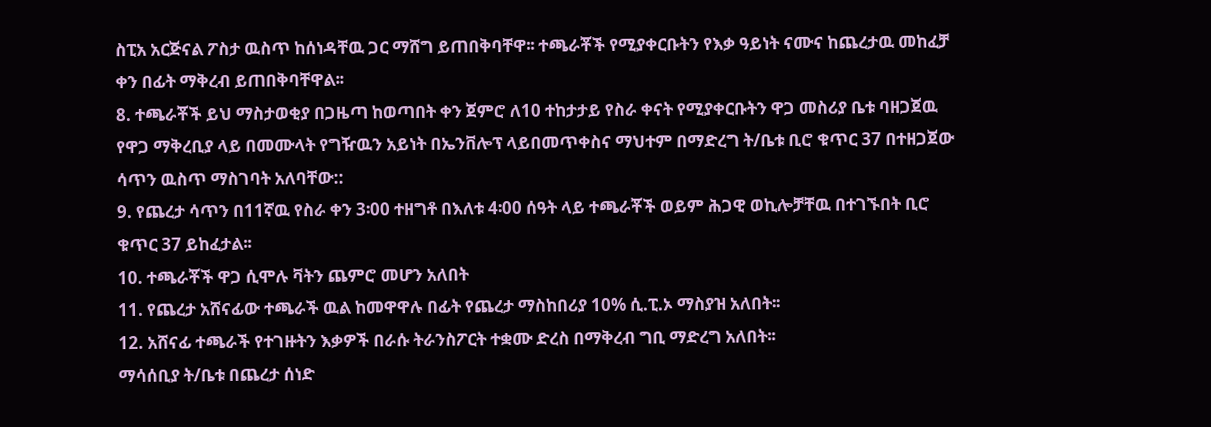ስፒአ አርጅናል ፖስታ ዉስጥ ከሰነዳቸዉ ጋር ማሸግ ይጠበቅባቸዋ፡፡ ተጫራቾች የሚያቀርቡትን የእቃ ዓይነት ናሙና ከጨረታዉ መከፈቻ ቀን በፊት ማቅረብ ይጠበቅባቸዋል፡፡
8. ተጫራቾች ይህ ማስታወቂያ በጋዜጣ ከወጣበት ቀን ጀምሮ ለ10 ተከታታይ የስራ ቀናት የሚያቀርቡትን ዋጋ መስሪያ ቤቱ ባዘጋጀዉ የዋጋ ማቅረቢያ ላይ በመሙላት የግዥዉን አይነት በኤንቨሎፕ ላይበመጥቀስና ማህተም በማድረግ ት/ቤቱ ቢሮ ቁጥር 37 በተዘጋጀው ሳጥን ዉስጥ ማስገባት አለባቸው::
9. የጨረታ ሳጥን በ11ኛዉ የስራ ቀን 3፡00 ተዘግቶ በእለቱ 4፡00 ሰዓት ላይ ተጫራቾች ወይም ሕጋዊ ወኪሎቻቸዉ በተገኙበት ቢሮ ቁጥር 37 ይከፈታል፡፡
10. ተጫራቾች ዋጋ ሲሞሉ ቫትን ጨምሮ መሆን አለበት
11. የጨረታ አሸናፊው ተጫራች ዉል ከመዋዋሉ በፊት የጨረታ ማስከበሪያ 10% ሲ.ፒ.ኦ ማስያዝ አለበት፡፡
12. አሸናፊ ተጫራች የተገዙትን እቃዎች በራሱ ትራንስፖርት ተቋሙ ድረስ በማቅረብ ግቢ ማድረግ አለበት፡፡
ማሳሰቢያ ት/ቤቱ በጨረታ ሰነድ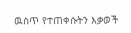ዉስጥ የተጠቀሱትን እቃወች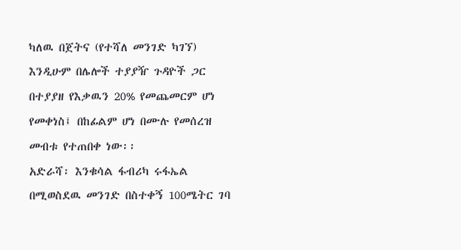ካለዉ በጀትና (የተሻለ መንገድ ካገኘ) እንዲሁም በሌሎች ተያያዥ ጉዳዮች ጋር በተያያዘ የእቃዉን 20% የመጨመርም ሆነ የመቀነስ፤ በከፊልም ሆነ በሙሉ የመሰረዝ መብቱ የተጠበቀ ነው፡፡
አድራሻ፡ እንቁሳል ፋብሪካ ሩፋኤል በሚወስደዉ መንገድ በስተቀኝ 100ሜትር ገባ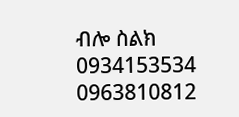ብሎ ስልክ 0934153534 0963810812